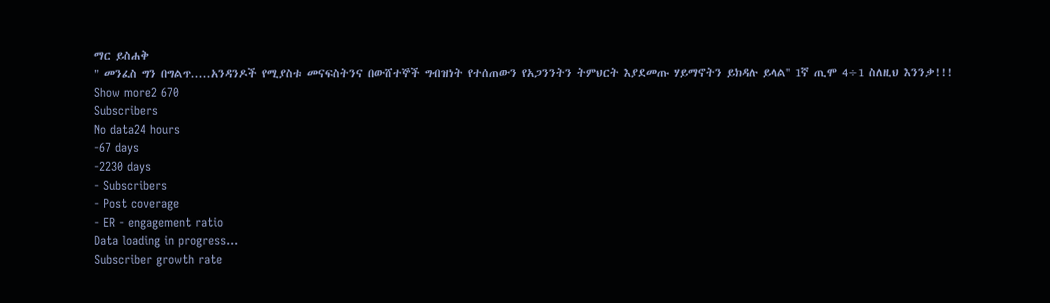ማር ይስሐቅ
" መንፈስ ግን በግልጥ.....አንዳንዶች የሚያስቱ መናፍስትንና በውሸተኞች ግብዝነት የተሰጠውን የአጋንንትን ትምህርት እያደመጡ ሃይማኖትን ይክዳሉ ይላል'' 1ኛ ጢሞ 4÷1 ስለዚህ እንንቃ!!!
Show more2 670
Subscribers
No data24 hours
-67 days
-2230 days
- Subscribers
- Post coverage
- ER - engagement ratio
Data loading in progress...
Subscriber growth rate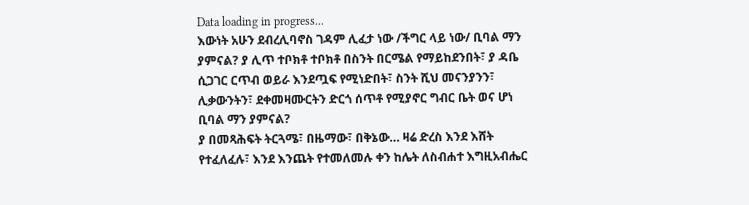Data loading in progress...
እውነት አሁን ደብረሊባኖስ ገዳም ሊፈታ ነው /ችግር ላይ ነው/ ቢባል ማን ያምናል? ያ ሊጥ ተቦክቶ ተቦክቶ በስንት በርሜል የማይከደንበት፣ ያ ዳቤ ሲጋገር ርጥብ ወይራ እንደጧፍ የሚነድበት፣ ስንት ሺህ መናንያንን፣ ሊቃውንትን፣ ደቀመዛሙርትን ድርጎ ሰጥቶ የሚያኖር ግብር ቤት ወና ሆነ ቢባል ማን ያምናል?
ያ በመጻሕፍት ትርጓሜ፣ በዜማው፣ በቅኔው… ዛሬ ድረስ እንደ እሸት የተፈለፈሉ፣ እንደ እንጨት የተመለመሉ ቀን ከሌት ለስብሐተ እግዚአብሔር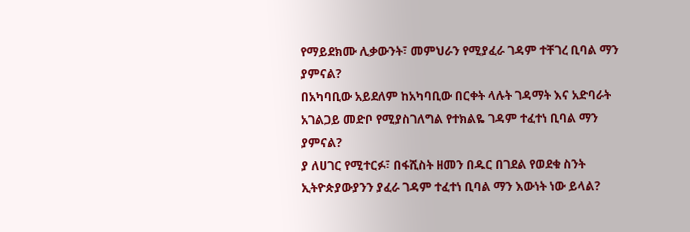የማይደክሙ ሊቃውንት፣ መምህራን የሚያፈራ ገዳም ተቸገረ ቢባል ማን ያምናል?
በአካባቢው አይደለም ከአካባቢው በርቀት ላሉት ገዳማት እና አድባራት አገልጋይ መድቦ የሚያስገለግል የተክልዬ ገዳም ተፈተነ ቢባል ማን ያምናል?
ያ ለሀገር የሚተርፉ፣ በፋሺስት ዘመን በዱር በገደል የወደቁ ስንት ኢትዮጵያውያንን ያፈራ ገዳም ተፈተነ ቢባል ማን እውነት ነው ይላል?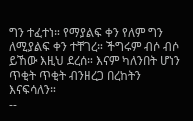ግን ተፈተነ። የማያልፍ ቀን የለም ግን ለሚያልፍ ቀን ተቸገረ። ችግሩም ብሶ ብሶ ይኸው እዚህ ደረሰ። እናም ካለንበት ሆነን ጥቂት ጥቂት ብንዘረጋ በረከትን እናፍሳለን።
--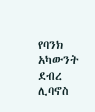የባንክ አካውንት
ደብረ ሊባኖስ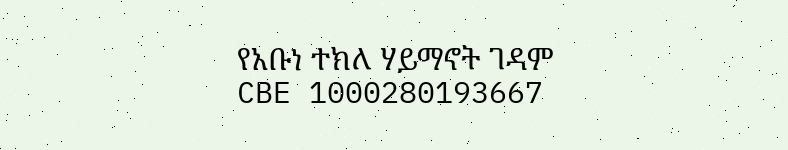የአቡነ ተክለ ሃይማኖት ገዳም
CBE 1000280193667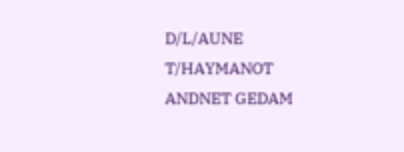D/L/AUNE T/HAYMANOT ANDNET GEDAM